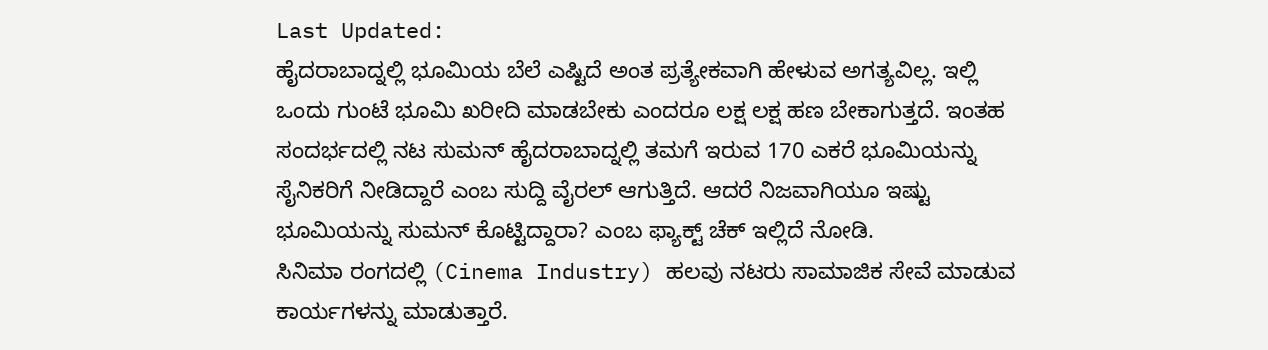Last Updated:
ಹೈದರಾಬಾದ್ನಲ್ಲಿ ಭೂಮಿಯ ಬೆಲೆ ಎಷ್ಟಿದೆ ಅಂತ ಪ್ರತ್ಯೇಕವಾಗಿ ಹೇಳುವ ಅಗತ್ಯವಿಲ್ಲ. ಇಲ್ಲಿ ಒಂದು ಗುಂಟೆ ಭೂಮಿ ಖರೀದಿ ಮಾಡಬೇಕು ಎಂದರೂ ಲಕ್ಷ ಲಕ್ಷ ಹಣ ಬೇಕಾಗುತ್ತದೆ. ಇಂತಹ ಸಂದರ್ಭದಲ್ಲಿ ನಟ ಸುಮನ್ ಹೈದರಾಬಾದ್ನಲ್ಲಿ ತಮಗೆ ಇರುವ 170 ಎಕರೆ ಭೂಮಿಯನ್ನು ಸೈನಿಕರಿಗೆ ನೀಡಿದ್ದಾರೆ ಎಂಬ ಸುದ್ದಿ ವೈರಲ್ ಆಗುತ್ತಿದೆ. ಆದರೆ ನಿಜವಾಗಿಯೂ ಇಷ್ಟು ಭೂಮಿಯನ್ನು ಸುಮನ್ ಕೊಟ್ಟಿದ್ದಾರಾ? ಎಂಬ ಫ್ಯಾಕ್ಟ್ ಚೆಕ್ ಇಲ್ಲಿದೆ ನೋಡಿ.
ಸಿನಿಮಾ ರಂಗದಲ್ಲಿ (Cinema Industry) ಹಲವು ನಟರು ಸಾಮಾಜಿಕ ಸೇವೆ ಮಾಡುವ ಕಾರ್ಯಗಳನ್ನು ಮಾಡುತ್ತಾರೆ.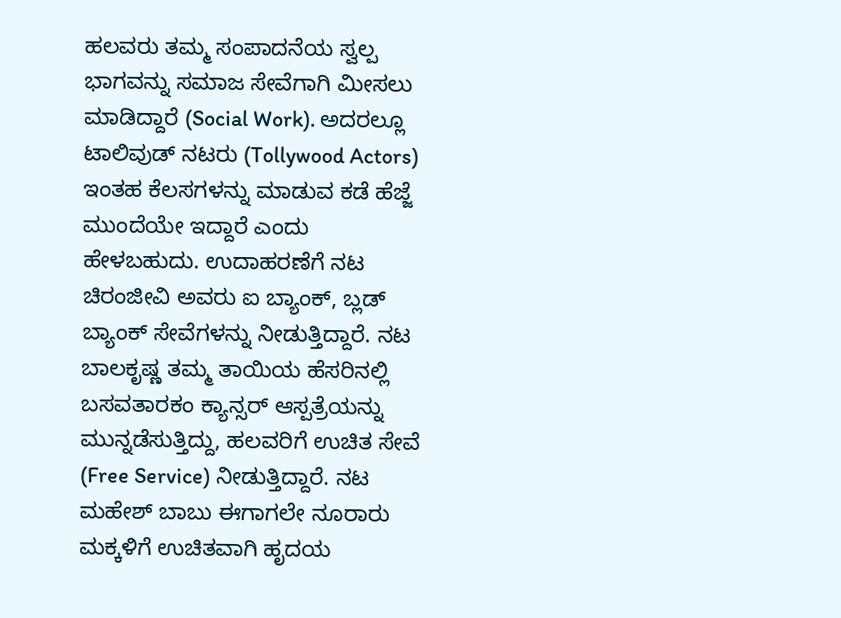ಹಲವರು ತಮ್ಮ ಸಂಪಾದನೆಯ ಸ್ವಲ್ಪ ಭಾಗವನ್ನು ಸಮಾಜ ಸೇವೆಗಾಗಿ ಮೀಸಲು ಮಾಡಿದ್ದಾರೆ (Social Work). ಅದರಲ್ಲೂ ಟಾಲಿವುಡ್ ನಟರು (Tollywood Actors) ಇಂತಹ ಕೆಲಸಗಳನ್ನು ಮಾಡುವ ಕಡೆ ಹೆಜ್ಜೆ ಮುಂದೆಯೇ ಇದ್ದಾರೆ ಎಂದು ಹೇಳಬಹುದು. ಉದಾಹರಣೆಗೆ ನಟ ಚಿರಂಜೀವಿ ಅವರು ಐ ಬ್ಯಾಂಕ್, ಬ್ಲಡ್ ಬ್ಯಾಂಕ್ ಸೇವೆಗಳನ್ನು ನೀಡುತ್ತಿದ್ದಾರೆ. ನಟ ಬಾಲಕೃಷ್ಣ ತಮ್ಮ ತಾಯಿಯ ಹೆಸರಿನಲ್ಲಿ ಬಸವತಾರಕಂ ಕ್ಯಾನ್ಸರ್ ಆಸ್ಪತ್ರೆಯನ್ನು ಮುನ್ನಡೆಸುತ್ತಿದ್ದು, ಹಲವರಿಗೆ ಉಚಿತ ಸೇವೆ (Free Service) ನೀಡುತ್ತಿದ್ದಾರೆ. ನಟ ಮಹೇಶ್ ಬಾಬು ಈಗಾಗಲೇ ನೂರಾರು ಮಕ್ಕಳಿಗೆ ಉಚಿತವಾಗಿ ಹೃದಯ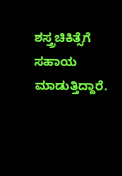ಶಸ್ತ್ರಚಿಕಿತ್ಸೆಗೆ ಸಹಾಯ ಮಾಡುತ್ತಿದ್ದಾರೆ.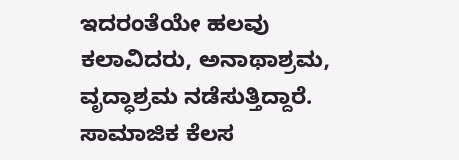ಇದರಂತೆಯೇ ಹಲವು ಕಲಾವಿದರು, ಅನಾಥಾಶ್ರಮ, ವೃದ್ಧಾಶ್ರಮ ನಡೆಸುತ್ತಿದ್ದಾರೆ.
ಸಾಮಾಜಿಕ ಕೆಲಸ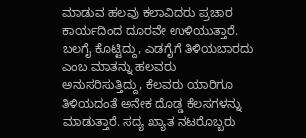ಮಾಡುವ ಹಲವು ಕಲಾವಿದರು ಪ್ರಚಾರ ಕಾರ್ಯದಿಂದ ದೂರವೇ ಉಳಿಯುತ್ತಾರೆ. ಬಲಗೈ ಕೊಟ್ಟಿದ್ದು, ಎಡಗೈಗೆ ತಿಳಿಯಬಾರದು ಎಂಬ ಮಾತನ್ನು ಹಲವರು ಅನುಸರಿಸುತ್ತಿದ್ದು, ಕೆಲವರು ಯಾರಿಗೂ ತಿಳಿಯದಂತೆ ಅನೇಕ ದೊಡ್ಡ ಕೆಲಸಗಳನ್ನು ಮಾಡುತ್ತಾರೆ. ಸದ್ಯ ಖ್ಯಾತ ನಟರೊಬ್ಬರು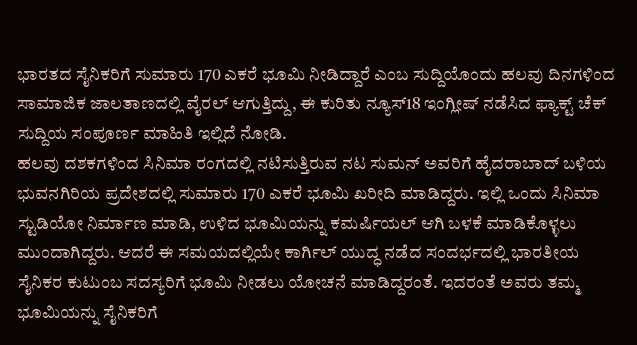ಭಾರತದ ಸೈನಿಕರಿಗೆ ಸುಮಾರು 170 ಎಕರೆ ಭೂಮಿ ನೀಡಿದ್ದಾರೆ ಎಂಬ ಸುದ್ದಿಯೊಂದು ಹಲವು ದಿನಗಳಿಂದ ಸಾಮಾಜಿಕ ಜಾಲತಾಣದಲ್ಲಿ ವೈರಲ್ ಆಗುತ್ತಿದ್ದು, ಈ ಕುರಿತು ನ್ಯೂಸ್18 ಇಂಗ್ಲೀಷ್ ನಡೆಸಿದ ಫ್ಯಾಕ್ಟ್ ಚೆಕ್ ಸುದ್ದಿಯ ಸಂಪೂರ್ಣ ಮಾಹಿತಿ ಇಲ್ಲಿದೆ ನೋಡಿ.
ಹಲವು ದಶಕಗಳಿಂದ ಸಿನಿಮಾ ರಂಗದಲ್ಲಿ ನಟಿಸುತ್ತಿರುವ ನಟ ಸುಮನ್ ಅವರಿಗೆ ಹೈದರಾಬಾದ್ ಬಳಿಯ ಭುವನಗಿರಿಯ ಪ್ರದೇಶದಲ್ಲಿ ಸುಮಾರು 170 ಎಕರೆ ಭೂಮಿ ಖರೀದಿ ಮಾಡಿದ್ದರು. ಇಲ್ಲಿ ಒಂದು ಸಿನಿಮಾ ಸ್ಟುಡಿಯೋ ನಿರ್ಮಾಣ ಮಾಡಿ, ಉಳಿದ ಭೂಮಿಯನ್ನು ಕಮರ್ಷಿಯಲ್ ಆಗಿ ಬಳಕೆ ಮಾಡಿಕೊಳ್ಳಲು ಮುಂದಾಗಿದ್ದರು. ಆದರೆ ಈ ಸಮಯದಲ್ಲಿಯೇ ಕಾರ್ಗಿಲ್ ಯುದ್ಧ ನಡೆದ ಸಂದರ್ಭದಲ್ಲಿ ಭಾರತೀಯ ಸೈನಿಕರ ಕುಟುಂಬ ಸದಸ್ಯರಿಗೆ ಭೂಮಿ ನೀಡಲು ಯೋಚನೆ ಮಾಡಿದ್ದರಂತೆ. ಇದರಂತೆ ಅವರು ತಮ್ಮ ಭೂಮಿಯನ್ನು ಸೈನಿಕರಿಗೆ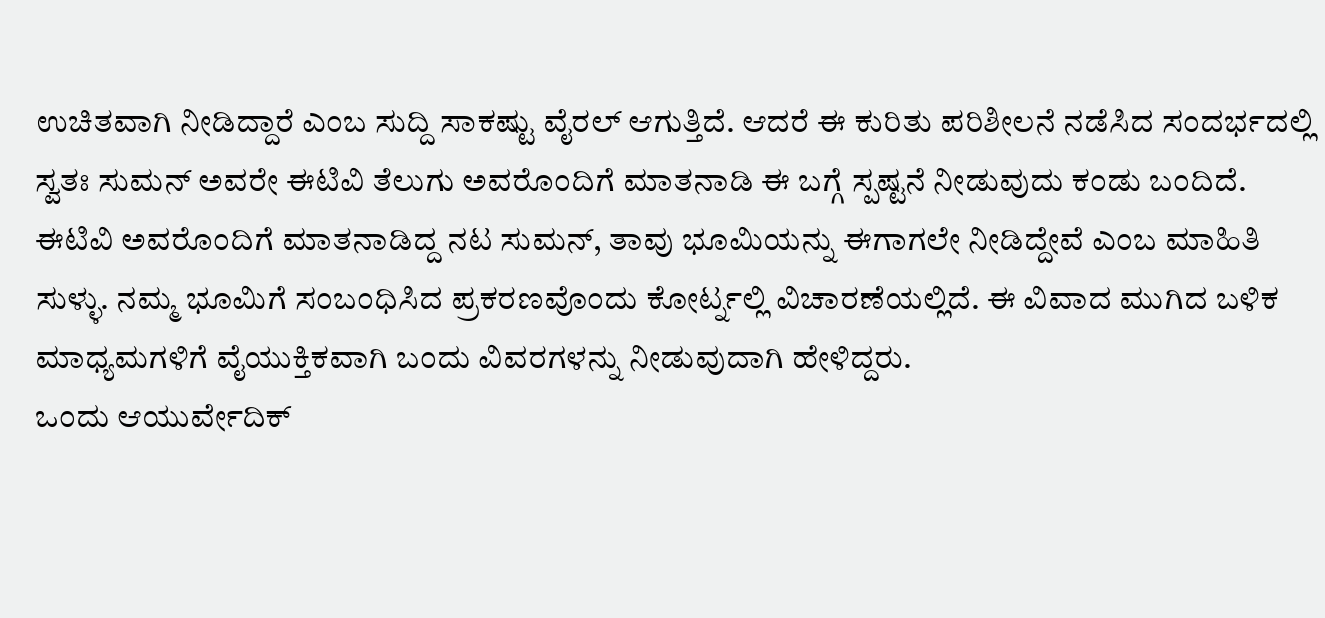ಉಚಿತವಾಗಿ ನೀಡಿದ್ದಾರೆ ಎಂಬ ಸುದ್ದಿ ಸಾಕಷ್ಟು ವೈರಲ್ ಆಗುತ್ತಿದೆ. ಆದರೆ ಈ ಕುರಿತು ಪರಿಶೀಲನೆ ನಡೆಸಿದ ಸಂದರ್ಭದಲ್ಲಿ ಸ್ವತಃ ಸುಮನ್ ಅವರೇ ಈಟಿವಿ ತೆಲುಗು ಅವರೊಂದಿಗೆ ಮಾತನಾಡಿ ಈ ಬಗ್ಗೆ ಸ್ಪಷ್ಟನೆ ನೀಡುವುದು ಕಂಡು ಬಂದಿದೆ.
ಈಟಿವಿ ಅವರೊಂದಿಗೆ ಮಾತನಾಡಿದ್ದ ನಟ ಸುಮನ್, ತಾವು ಭೂಮಿಯನ್ನು ಈಗಾಗಲೇ ನೀಡಿದ್ದೇವೆ ಎಂಬ ಮಾಹಿತಿ ಸುಳ್ಳು. ನಮ್ಮ ಭೂಮಿಗೆ ಸಂಬಂಧಿಸಿದ ಪ್ರಕರಣವೊಂದು ಕೋರ್ಟ್ನಲ್ಲಿ ವಿಚಾರಣೆಯಲ್ಲಿದೆ. ಈ ವಿವಾದ ಮುಗಿದ ಬಳಿಕ ಮಾಧ್ಯಮಗಳಿಗೆ ವೈಯುಕ್ತಿಕವಾಗಿ ಬಂದು ವಿವರಗಳನ್ನು ನೀಡುವುದಾಗಿ ಹೇಳಿದ್ದರು.
ಒಂದು ಆಯುರ್ವೇದಿಕ್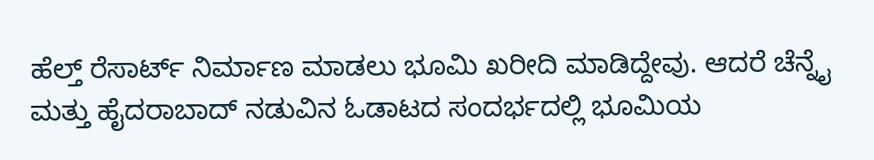ಹೆಲ್ತ್ ರೆಸಾರ್ಟ್ ನಿರ್ಮಾಣ ಮಾಡಲು ಭೂಮಿ ಖರೀದಿ ಮಾಡಿದ್ದೇವು. ಆದರೆ ಚೆನ್ನೈ ಮತ್ತು ಹೈದರಾಬಾದ್ ನಡುವಿನ ಓಡಾಟದ ಸಂದರ್ಭದಲ್ಲಿ ಭೂಮಿಯ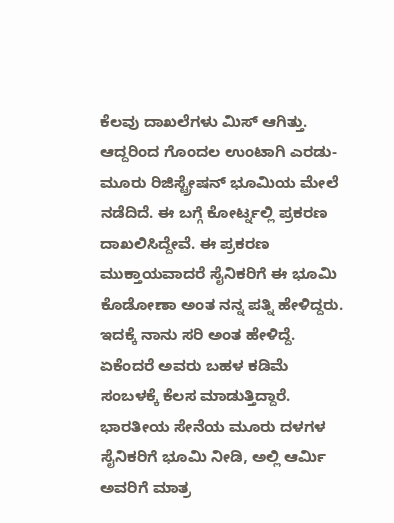ಕೆಲವು ದಾಖಲೆಗಳು ಮಿಸ್ ಆಗಿತ್ತು. ಆದ್ದರಿಂದ ಗೊಂದಲ ಉಂಟಾಗಿ ಎರಡು-ಮೂರು ರಿಜಿಸ್ಟ್ರೇಷನ್ ಭೂಮಿಯ ಮೇಲೆ ನಡೆದಿದೆ. ಈ ಬಗ್ಗೆ ಕೋರ್ಟ್ನಲ್ಲಿ ಪ್ರಕರಣ ದಾಖಲಿಸಿದ್ದೇವೆ. ಈ ಪ್ರಕರಣ ಮುಕ್ತಾಯವಾದರೆ ಸೈನಿಕರಿಗೆ ಈ ಭೂಮಿ ಕೊಡೋಣಾ ಅಂತ ನನ್ನ ಪತ್ನಿ ಹೇಳಿದ್ದರು. ಇದಕ್ಕೆ ನಾನು ಸರಿ ಅಂತ ಹೇಳಿದ್ದೆ. ಏಕೆಂದರೆ ಅವರು ಬಹಳ ಕಡಿಮೆ ಸಂಬಳಕ್ಕೆ ಕೆಲಸ ಮಾಡುತ್ತಿದ್ದಾರೆ. ಭಾರತೀಯ ಸೇನೆಯ ಮೂರು ದಳಗಳ ಸೈನಿಕರಿಗೆ ಭೂಮಿ ನೀಡಿ, ಅಲ್ಲಿ ಆರ್ಮಿ ಅವರಿಗೆ ಮಾತ್ರ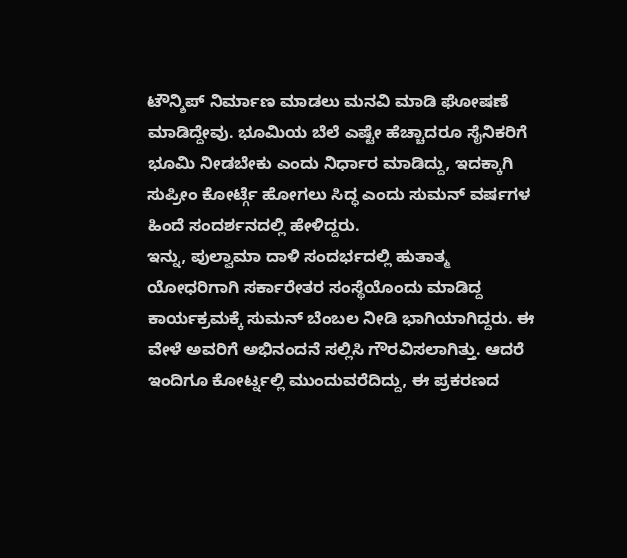ಟೌನ್ಶಿಪ್ ನಿರ್ಮಾಣ ಮಾಡಲು ಮನವಿ ಮಾಡಿ ಘೋಷಣೆ ಮಾಡಿದ್ದೇವು. ಭೂಮಿಯ ಬೆಲೆ ಎಷ್ಟೇ ಹೆಚ್ಚಾದರೂ ಸೈನಿಕರಿಗೆ ಭೂಮಿ ನೀಡಬೇಕು ಎಂದು ನಿರ್ಧಾರ ಮಾಡಿದ್ದು, ಇದಕ್ಕಾಗಿ ಸುಪ್ರೀಂ ಕೋರ್ಟ್ಗೆ ಹೋಗಲು ಸಿದ್ಧ ಎಂದು ಸುಮನ್ ವರ್ಷಗಳ ಹಿಂದೆ ಸಂದರ್ಶನದಲ್ಲಿ ಹೇಳಿದ್ದರು.
ಇನ್ನು, ಪುಲ್ವಾಮಾ ದಾಳಿ ಸಂದರ್ಭದಲ್ಲಿ ಹುತಾತ್ಮ ಯೋಧರಿಗಾಗಿ ಸರ್ಕಾರೇತರ ಸಂಸ್ಥೆಯೊಂದು ಮಾಡಿದ್ದ ಕಾರ್ಯಕ್ರಮಕ್ಕೆ ಸುಮನ್ ಬೆಂಬಲ ನೀಡಿ ಭಾಗಿಯಾಗಿದ್ದರು. ಈ ವೇಳೆ ಅವರಿಗೆ ಅಭಿನಂದನೆ ಸಲ್ಲಿಸಿ ಗೌರವಿಸಲಾಗಿತ್ತು. ಆದರೆ ಇಂದಿಗೂ ಕೋರ್ಟ್ನಲ್ಲಿ ಮುಂದುವರೆದಿದ್ದು, ಈ ಪ್ರಕರಣದ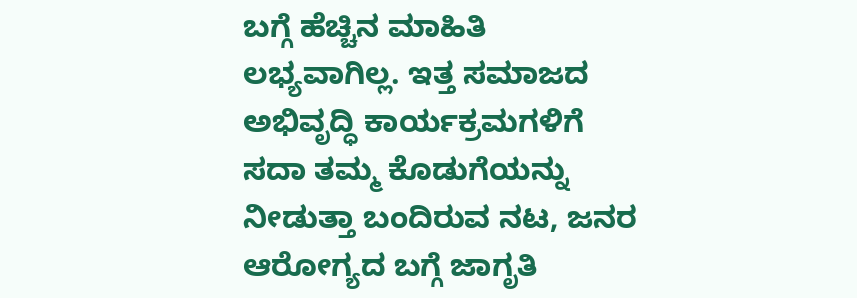ಬಗ್ಗೆ ಹೆಚ್ಚಿನ ಮಾಹಿತಿ ಲಭ್ಯವಾಗಿಲ್ಲ. ಇತ್ತ ಸಮಾಜದ ಅಭಿವೃದ್ಧಿ ಕಾರ್ಯಕ್ರಮಗಳಿಗೆ ಸದಾ ತಮ್ಮ ಕೊಡುಗೆಯನ್ನು ನೀಡುತ್ತಾ ಬಂದಿರುವ ನಟ, ಜನರ ಆರೋಗ್ಯದ ಬಗ್ಗೆ ಜಾಗೃತಿ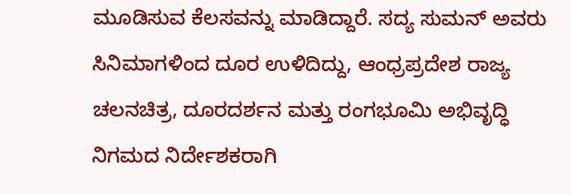ಮೂಡಿಸುವ ಕೆಲಸವನ್ನು ಮಾಡಿದ್ದಾರೆ. ಸದ್ಯ ಸುಮನ್ ಅವರು ಸಿನಿಮಾಗಳಿಂದ ದೂರ ಉಳಿದಿದ್ದು, ಆಂಧ್ರಪ್ರದೇಶ ರಾಜ್ಯ ಚಲನಚಿತ್ರ, ದೂರದರ್ಶನ ಮತ್ತು ರಂಗಭೂಮಿ ಅಭಿವೃದ್ಧಿ ನಿಗಮದ ನಿರ್ದೇಶಕರಾಗಿ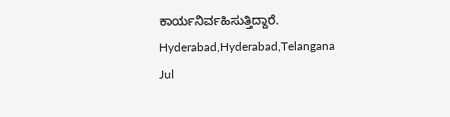ಕಾರ್ಯನಿರ್ವಹಿಸುತ್ತಿದ್ದಾರೆ.
Hyderabad,Hyderabad,Telangana
Jul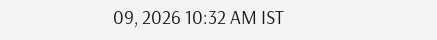09, 2026 10:32 AM IST